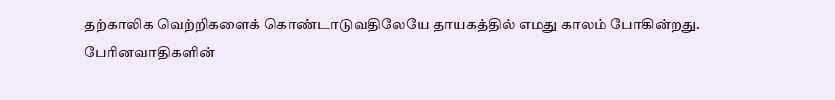தற்காலிக வெற்றிகளைக் கொண்டாடுவதிலேயே தாயகத்தில் எமது காலம் போகின்றது.
பேரினவாதிகளின்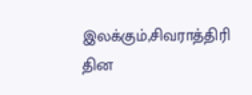இலக்கும்,சிவராத்திரி தின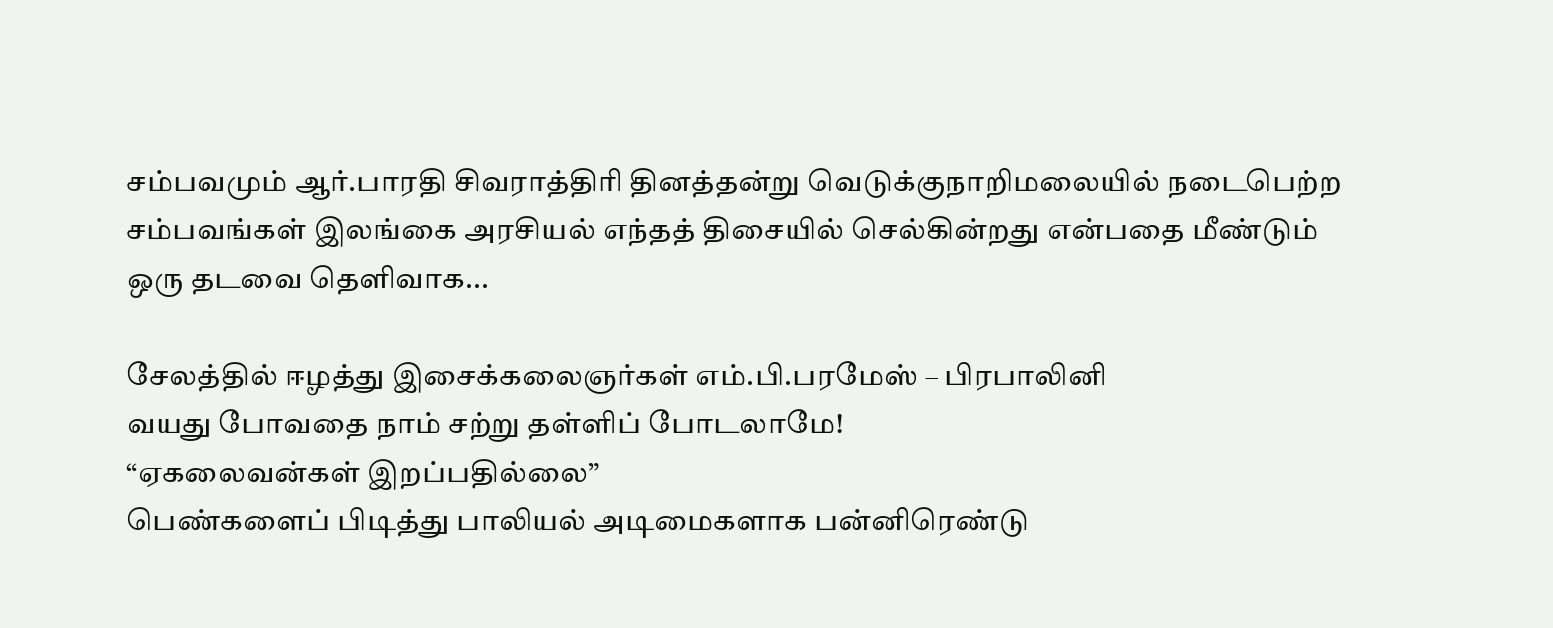சம்பவமும் ஆர்.பாரதி சிவராத்திரி தினத்தன்று வெடுக்குநாறிமலையில் நடைபெற்ற சம்பவங்கள் இலங்கை அரசியல் எந்தத் திசையில் செல்கின்றது என்பதை மீண்டும் ஒரு தடவை தெளிவாக...

சேலத்தில் ஈழத்து இசைக்கலைஞர்கள் எம்.பி.பரமேஸ் – பிரபாலினி
வயது போவதை நாம் சற்று தள்ளிப் போடலாமே!
“ஏகலைவன்கள் இறப்பதில்லை”
பெண்களைப் பிடித்து பாலியல் அடிமைகளாக பன்னிரெண்டு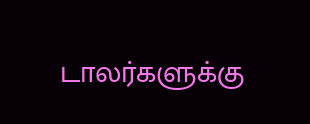டாலர்களுக்கு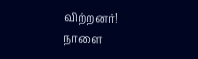விற்றனர்!
நாளை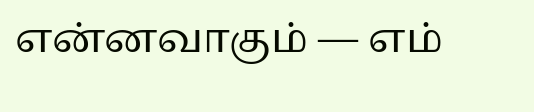என்னவாகும் — எம்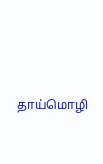தாய்மொழி